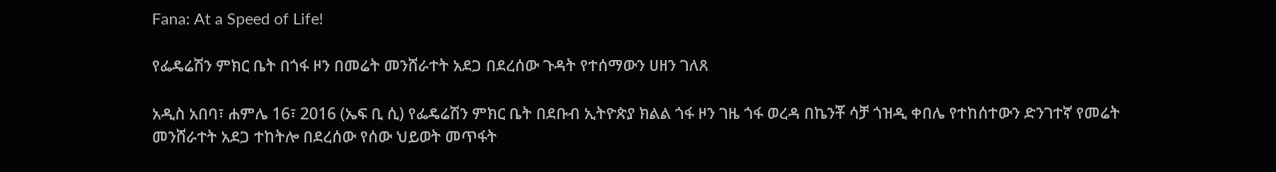Fana: At a Speed of Life!

የፌዴሬሽን ምክር ቤት በጎፋ ዞን በመሬት መንሸራተት አደጋ በደረሰው ጉዳት የተሰማውን ሀዘን ገለጸ

አዲስ አበባ፣ ሐምሌ 16፣ 2016 (ኤፍ ቢ ሲ) የፌዴሬሽን ምክር ቤት በደቡብ ኢትዮጵያ ክልል ጎፋ ዞን ገዜ ጎፋ ወረዳ በኬንቾ ሳቻ ጎዝዲ ቀበሌ የተከሰተውን ድንገተኛ የመሬት መንሸራተት አደጋ ተከትሎ በደረሰው የሰው ህይወት መጥፋት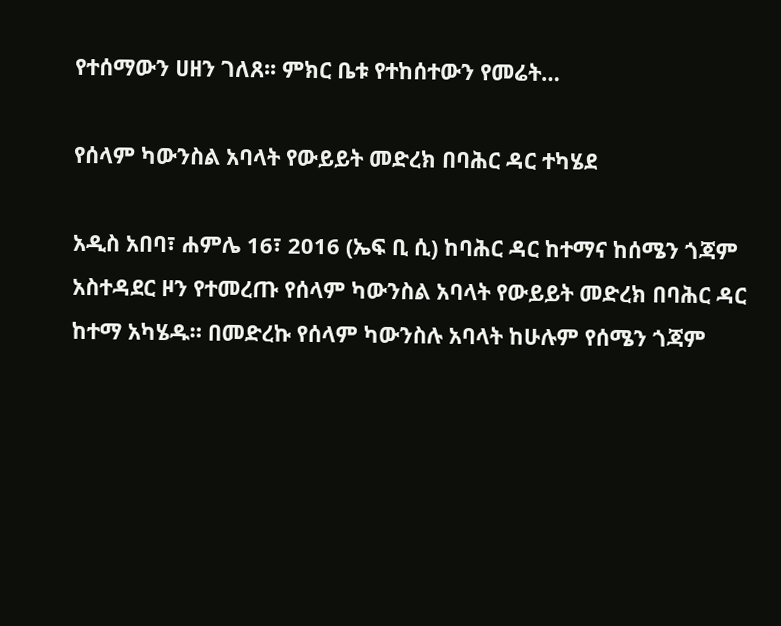የተሰማውን ሀዘን ገለጸ፡፡ ምክር ቤቱ የተከሰተውን የመሬት…

የሰላም ካውንስል አባላት የውይይት መድረክ በባሕር ዳር ተካሄደ

አዲስ አበባ፣ ሐምሌ 16፣ 2016 (ኤፍ ቢ ሲ) ከባሕር ዳር ከተማና ከሰሜን ጎጃም አስተዳደር ዞን የተመረጡ የሰላም ካውንስል አባላት የውይይት መድረክ በባሕር ዳር ከተማ አካሄዱ። በመድረኩ የሰላም ካውንስሉ አባላት ከሁሉም የሰሜን ጎጃም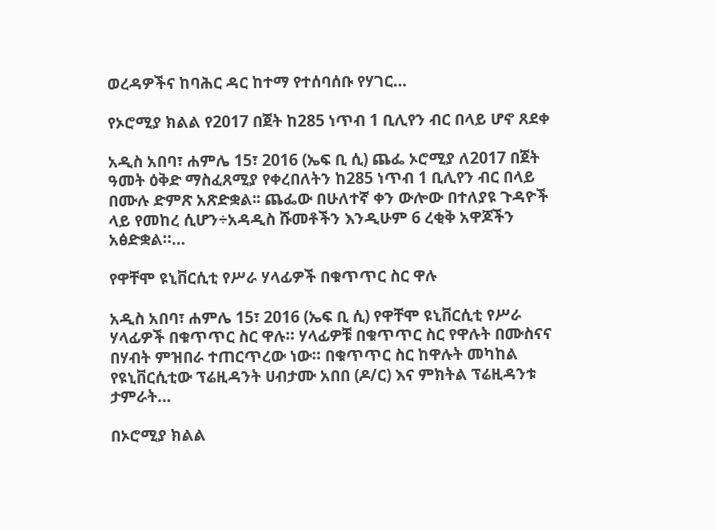ወረዳዎችና ከባሕር ዳር ከተማ የተሰባሰቡ የሃገር…

የኦሮሚያ ክልል የ2017 በጀት ከ285 ነጥብ 1 ቢሊየን ብር በላይ ሆኖ ጸደቀ

አዲስ አበባ፣ ሐምሌ 15፣ 2016 (ኤፍ ቢ ሲ) ጨፌ ኦሮሚያ ለ2017 በጀት ዓመት ዕቅድ ማስፈጸሚያ የቀረበለትን ከ285 ነጥብ 1 ቢሊየን ብር በላይ በሙሉ ድምጽ አጽድቋል፡፡ ጨፌው በሁለተኛ ቀን ውሎው በተለያዩ ጉዳዮች ላይ የመከረ ሲሆን÷አዳዲስ ሹመቶችን እንዲሁም 6 ረቂቅ አዋጆችን አፅድቋል።…

የዋቸሞ ዩኒቨርሲቲ የሥራ ሃላፊዎች በቁጥጥር ስር ዋሉ

አዲስ አበባ፣ ሐምሌ 15፣ 2016 (ኤፍ ቢ ሲ) የዋቸሞ ዩኒቨርሲቲ የሥራ ሃላፊዎች በቁጥጥር ስር ዋሉ። ሃላፊዎቹ በቁጥጥር ስር የዋሉት በሙስናና በሃብት ምዝበራ ተጠርጥረው ነው። በቁጥጥር ስር ከዋሉት መካከል የዩኒቨርሲቲው ፕሬዚዳንት ሀብታሙ አበበ (ዶ/ር) እና ምክትል ፕሬዚዳንቱ ታምራት…

በኦሮሚያ ክልል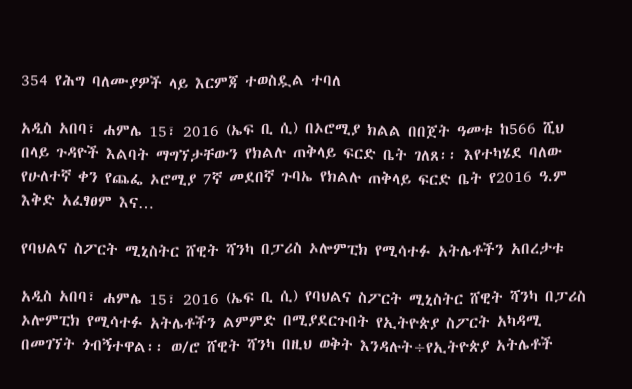354 የሕግ ባለሙያዎች ላይ እርምጃ ተወስዷል ተባለ

አዲስ አበባ፣ ሐምሌ 15፣ 2016 (ኤፍ ቢ ሲ) በኦሮሚያ ክልል በበጀት ዓመቱ ከ566 ሺህ በላይ ጉዳዮች እልባት ማግኘታቸውን የክልሉ ጠቅላይ ፍርድ ቤት ገለጸ፡፡ እየተካሄደ ባለው የሁለተኛ ቀን የጨፌ ኦሮሚያ 7ኛ መደበኛ ጉባኤ የክልሉ ጠቅላይ ፍርድ ቤት የ2016 ዓ.ም እቅድ አፈፃፀም እና…

የባህልና ስፖርት ሚኒስትር ሸዊት ሻንካ በፓሪስ ኦሎምፒክ የሚሳተፉ አትሌቶችን አበረታቱ

አዲስ አበባ፣ ሐምሌ 15፣ 2016 (ኤፍ ቢ ሲ) የባህልና ስፖርት ሚኒስትር ሸዊት ሻንካ በፓሪስ ኦሎምፒክ የሚሳተፉ አትሌቶችን ልምምድ በሚያደርጉበት የኢትዮጵያ ስፖርት አካዳሚ በመገኘት ጎብኝተዋል፡፡ ወ/ሮ ሸዊት ሻንካ በዚህ ወቅት እንዳሉት÷የኢትዮጵያ አትሌቶች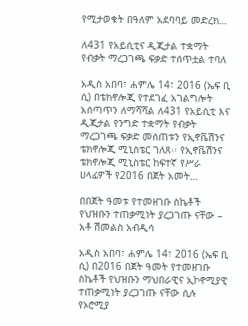የሚታወቁት በዓለም አደባባይ መድረክ…

ለ431 የአይሲቲና ዲጂታል ተቋማት የብቃት ማረጋገጫ ፍቃድ ተሰጥቷል ተባለ

አዲስ አበባ፣ ሐምሌ 14፣ 2016 (ኤፍ ቢ ሲ) በቴክኖሎጂ የተደገፈ አገልግሎት አሰጣጥን ለማሻሻል ለ431 የአይሲቲ እና ዲጂታል የንግድ ተቋማት የብቃት ማረጋገጫ ፍቃድ መሰጠቱን የኢኖቬሽንና ቴክኖሎጂ ሚኒስቴር ገለጸ፡፡ የኢኖቬሽንና ቴክኖሎጂ ሚኒስቴር ከፍተኛ የሥራ ሀላፊዎች የ2016 በጀት አመት…

በበጀት ዓመቱ የተመዘገቡ ስኬቶች የህዝቡን ተጠቃሚነት ያረጋገጡ ናቸው – አቶ ሽመልስ አብዲሳ

አዲስ አበባ፣ ሐምሌ 14፣ 2016 (ኤፍ ቢ ሲ) በ2016 በጀት ዓመት የተመዘገቡ ስኬቶች የህዝቡን ማህበራዊና ኢኮኖሚያዊ ተጠቃሚነት ያረጋገጡ ናቸው ሲሉ የኦሮሚያ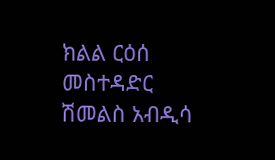ክልል ርዕሰ መስተዳድር ሽመልስ አብዲሳ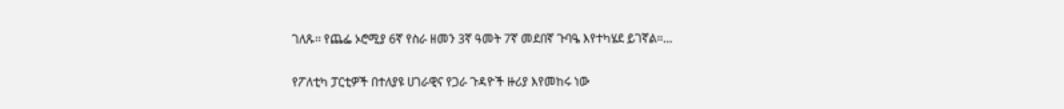ገለጹ፡፡ የጨፌ ኦሮሚያ 6ኛ የስራ ዘመን 3ኛ ዓመት 7ኛ መደበኛ ጉባዔ እየተካሄደ ይገኛል።…

የፖለቲካ ፓርቲዎች በተለያዩ ሀገራዊና የጋራ ጉዳዮች ዙሪያ እየመከሩ ነው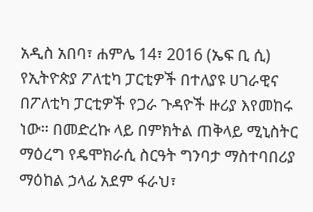አዲስ አበባ፣ ሐምሌ 14፣ 2016 (ኤፍ ቢ ሲ) የኢትዮጵያ ፖለቲካ ፓርቲዎች በተለያዩ ሀገራዊና በፖለቲካ ፓርቲዎች የጋራ ጉዳዮች ዙሪያ እየመከሩ ነው። በመድረኩ ላይ በምክትል ጠቅላይ ሚኒስትር ማዕረግ የዴሞክራሲ ስርዓት ግንባታ ማስተባበሪያ ማዕከል ኃላፊ አደም ፋራህ፣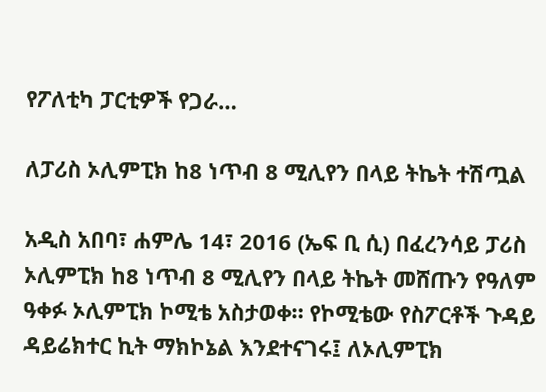የፖለቲካ ፓርቲዎች የጋራ…

ለፓሪስ ኦሊምፒክ ከ8 ነጥብ 8 ሚሊየን በላይ ትኬት ተሽጧል

አዲስ አበባ፣ ሐምሌ 14፣ 2016 (ኤፍ ቢ ሲ) በፈረንሳይ ፓሪስ ኦሊምፒክ ከ8 ነጥብ 8 ሚሊየን በላይ ትኬት መሸጡን የዓለም ዓቀፉ ኦሊምፒክ ኮሚቴ አስታወቀ። የኮሚቴው የስፖርቶች ጉዳይ ዳይሬክተር ኪት ማክኮኔል እንደተናገሩ፤ ለኦሊምፒክ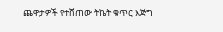ጨዋታዎች የተሸጠው ትኬት ቁጥር እጅግ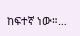ከፍተኛ ነው።…